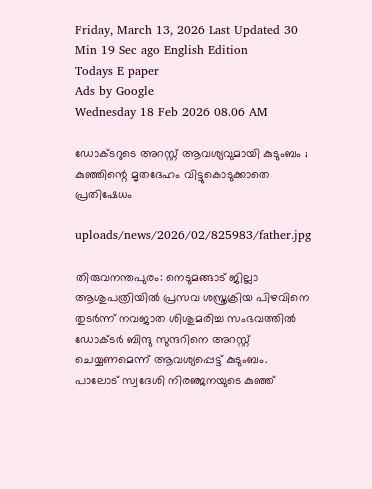Friday, March 13, 2026 Last Updated 30 Min 19 Sec ago English Edition
Todays E paper
Ads by Google
Wednesday 18 Feb 2026 08.06 AM

ഡോക്ടറുടെ അറസ്റ്റ് ആവശ്യവുമായി കുടുംബം ; കുഞ്ഞിന്റെ മൃതദേഹം വിട്ടുകൊടുക്കാതെ പ്രതിഷേധം

uploads/news/2026/02/825983/father.jpg

തിരുവനന്തപുരം: നെടുമങ്ങാട് ജില്ലാ ആശുപത്രിയില്‍ പ്രസവ ശസ്ത്രക്രിയ പിഴവിനെ തുടര്‍ന്ന് നവജാത ശിശുമരിച്ച സംഭവത്തില്‍ ഡോക്ടര്‍ ബിന്ദു സുന്ദറിനെ അറസ്റ്റ് ചെയ്യണമെന്ന് ആവശ്യപ്പെട്ട് കുടുംബം. പാലോട് സ്വദേശി നിരഞ്ജനയുടെ കുഞ്ഞ്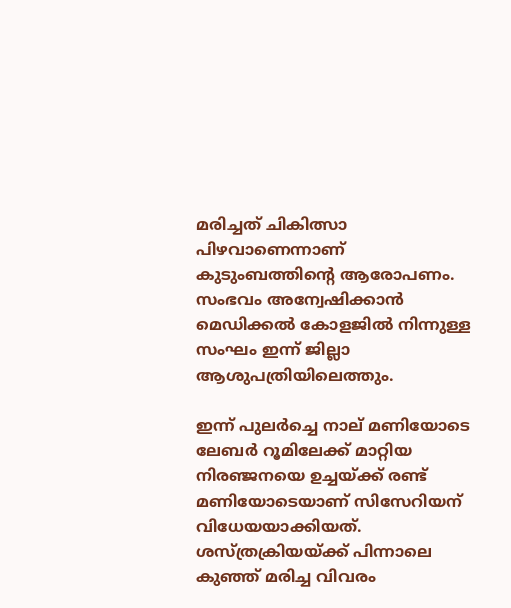മരിച്ചത് ചികിത്സാ പിഴവാണെന്നാണ് കുടുംബത്തിന്റെ ആരോപണം. സംഭവം അന്വേഷിക്കാന്‍ മെഡിക്കല്‍ കോളജില്‍ നിന്നുള്ള സംഘം ഇന്ന് ജില്ലാ ആശുപത്രിയിലെത്തും.

ഇന്ന് പുലര്‍ച്ചെ നാല് മണിയോടെ ലേബര്‍ റൂമിലേക്ക് മാറ്റിയ നിരഞ്ജനയെ ഉച്ചയ്ക്ക് രണ്ട് മണിയോടെയാണ് സിസേറിയന് വിധേയയാക്കിയത്. ശസ്ത്രക്രിയയ്ക്ക് പിന്നാലെ കുഞ്ഞ് മരിച്ച വിവരം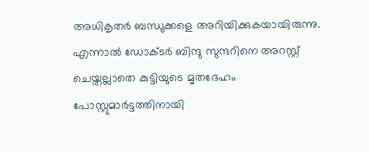അധികൃതര്‍ ബന്ധുക്കളെ അറിയിക്കുകയായിരുന്നു. എന്നാല്‍ ഡോക്ടര്‍ ബിന്ദു സുന്ദറിനെ അറസ്റ്റ് ചെയ്തല്ലാതെ കുട്ടിയുടെ മൃതദേഹം പോസ്റ്റുമാര്‍ട്ടത്തിനായി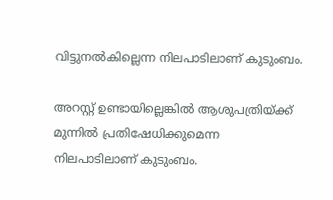വിട്ടുനല്‍കില്ലെന്ന നിലപാടിലാണ് കുടുംബം.

അറസ്റ്റ് ഉണ്ടായില്ലെങ്കില്‍ ആശുപത്രിയ്ക്ക് മുന്നില്‍ പ്രതിഷേധിക്കുമെന്ന നിലപാടിലാണ് കുടുംബം.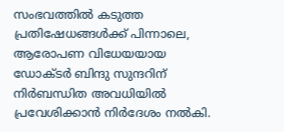സംഭവത്തില്‍ കടുത്ത പ്രതിഷേധങ്ങള്‍ക്ക് പിന്നാലെ, ആരോപണ വിധേയയായ ഡോക്ടര്‍ ബിന്ദു സുന്ദറിന് നിര്‍ബന്ധിത അവധിയില്‍ പ്രവേശിക്കാന്‍ നിര്‍ദേശം നല്‍കി.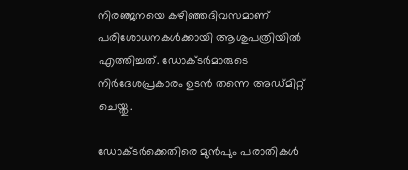നിരഞ്ജനയെ കഴിഞ്ഞദിവസമാണ് പരിശോധനകള്‍ക്കായി ആശുപത്രിയില്‍ എത്തിച്ചത്. ഡോക്ടര്‍മാരുടെ നിര്‍ദേശപ്രകാരം ഉടന്‍ തന്നെ അഡ്മിറ്റ് ചെയ്തു.

ഡോക്ടര്‍ക്കെതിരെ മുന്‍പും പരാതികള്‍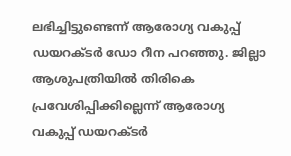ലഭിച്ചിട്ടുണ്ടെന്ന് ആരോഗ്യ വകുപ്പ് ഡയറക്ടര്‍ ഡോ റീന പറഞ്ഞു. ജില്ലാ ആശുപത്രിയില്‍ തിരികെ പ്രവേശിപ്പിക്കില്ലെന്ന് ആരോഗ്യ വകുപ്പ് ഡയറക്ടര്‍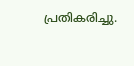പ്രതികരിച്ചു.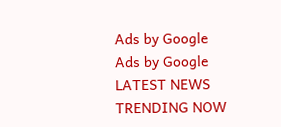Ads by Google
Ads by Google
LATEST NEWS
TRENDING NOW